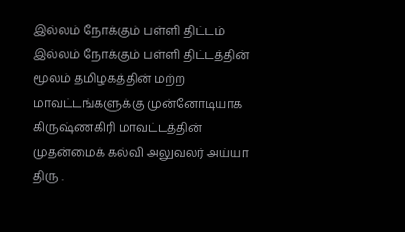இல்லம் நோக்கும் பள்ளி திட்டம்
இல்லம் நோக்கும் பள்ளி திட்டத்தின் மூலம் தமிழகத்தின் மற்ற மாவட்டங்களுக்கு முன்னோடியாக கிருஷ்ணகிரி மாவட்டத்தின் முதன்மைக் கல்வி அலுவலர் அய்யா திரு .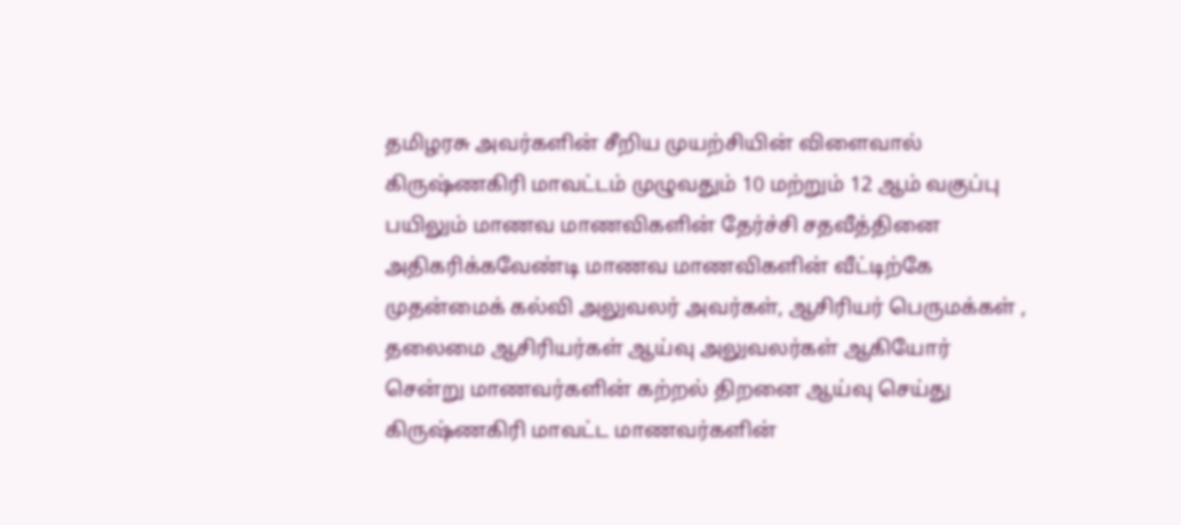தமிழரசு அவர்களின் சீறிய முயற்சியின் விளைவால் கிருஷ்ணகிரி மாவட்டம் முழுவதும் 10 மற்றும் 12 ஆம் வகுப்பு பயிலும் மாணவ மாணவிகளின் தேர்ச்சி சதவீத்தினை அதிகரிக்கவேண்டி மாணவ மாணவிகளின் வீட்டிற்கே முதன்மைக் கல்வி அலுவலர் அவர்கள், ஆசிரியர் பெருமக்கள் , தலைமை ஆசிரியர்கள் ஆய்வு அலுவலர்கள் ஆகியோர் சென்று மாணவர்களின் கற்றல் திறனை ஆய்வு செய்து கிருஷ்ணகிரி மாவட்ட மாணவர்களின்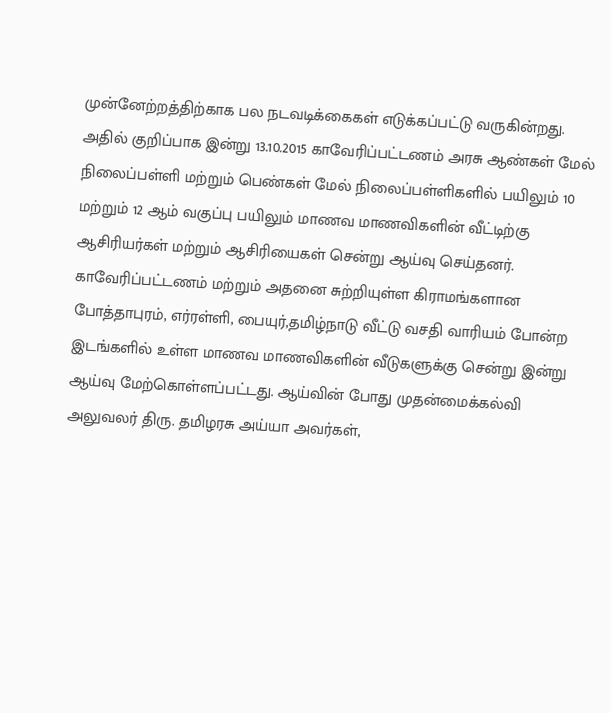முன்னேற்றத்திற்காக பல நடவடிக்கைகள் எடுக்கப்பட்டு வருகின்றது. அதில் குறிப்பாக இன்று 13.10.2015 காவேரிப்பட்டணம் அரசு ஆண்கள் மேல் நிலைப்பள்ளி மற்றும் பெண்கள் மேல் நிலைப்பள்ளிகளில் பயிலும் 10 மற்றும் 12 ஆம் வகுப்பு பயிலும் மாணவ மாணவிகளின் வீட்டிற்கு ஆசிரியர்கள் மற்றும் ஆசிரியைகள் சென்று ஆய்வு செய்தனர். காவேரிப்பட்டணம் மற்றும் அதனை சுற்றியுள்ள கிராமங்களான போத்தாபுரம், எர்ரள்ளி, பையுர்,தமிழ்நாடு வீட்டு வசதி வாரியம் போன்ற இடங்களில் உள்ள மாணவ மாணவிகளின் வீடுகளுக்கு சென்று இன்று ஆய்வு மேற்கொள்ளப்பட்டது. ஆய்வின் போது முதன்மைக்கல்வி அலுவலர் திரு. தமிழரசு அய்யா அவர்கள்,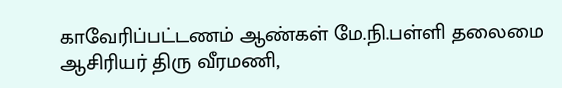காவேரிப்பட்டணம் ஆண்கள் மே.நி.பள்ளி தலைமை ஆசிரியர் திரு வீரமணி,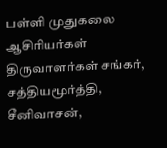பள்ளி முதுகலை ஆசிரியர்கள் திருவாளர்கள் சங்கர், சத்தியமூர்த்தி, சீனிவாசன்,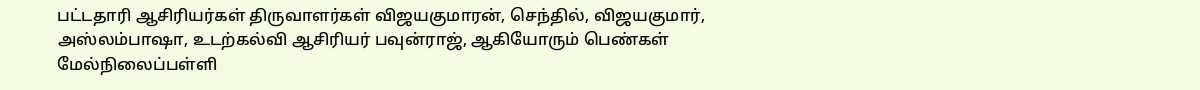பட்டதாரி ஆசிரியர்கள் திருவாளர்கள் விஜயகுமாரன், செந்தில், விஜயகுமார், அஸ்லம்பாஷா, உடற்கல்வி ஆசிரியர் பவுன்ராஜ், ஆகியோரும் பெண்கள் மேல்நிலைப்பள்ளி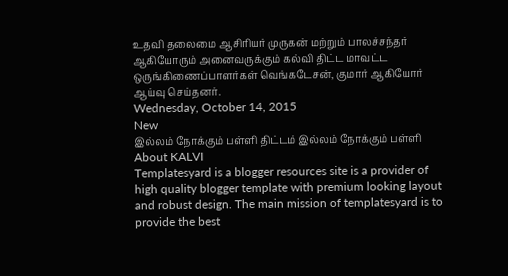உதவி தலைமை ஆசிரியர் முருகன் மற்றும் பாலச்சந்தர் ஆகியோரும் அனைவருக்கும் கல்வி திட்ட மாவட்ட ஒருங்கிணைப்பாளர்கள் வெங்கடேசன், குமார் ஆகியோர் ஆய்வு செய்தனர்.
Wednesday, October 14, 2015
New
இல்லம் நோக்கும் பள்ளி திட்டம் இல்லம் நோக்கும் பள்ளி
About KALVI
Templatesyard is a blogger resources site is a provider of high quality blogger template with premium looking layout and robust design. The main mission of templatesyard is to provide the best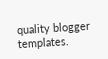quality blogger templates.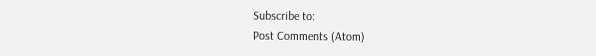Subscribe to:
Post Comments (Atom)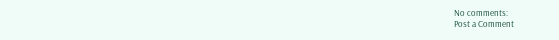No comments:
Post a Comment